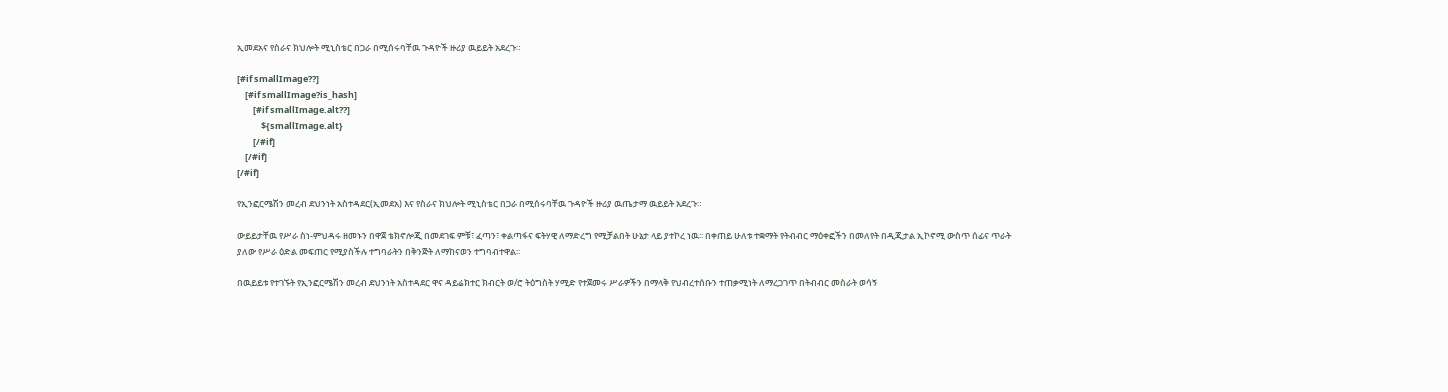ኢመደአና የስራና ክህሎት ሚኒስቴር በጋራ በሚሰሩባቸዉ ጉዳዮች ዙሪያ ዉይይት አደረጉ።

[#if smallImage??]
    [#if smallImage?is_hash]
        [#if smallImage.alt??]
            ${smallImage.alt}
        [/#if]
    [/#if]
[/#if]

የኢንፎርሜሽን መረብ ደህንነት አስተዳደር(ኢመደአ) እና የስራና ክህሎት ሚኒስቴር በጋራ በሚሰሩባቸዉ ጉዳዮች ዙሪያ ዉጤታማ ዉይይት አደረጉ።

ውይይታቸዉ የሥራ ስነ-ምህዳሩ ዘመኑን በዋጀ ቴክኖሎጂ በመደገፍ ምቹ፣ ፈጣን፣ ቀልጣፋና ፍትሃዊ ለማድረግ የሚቻልበት ሁኔታ ላይ ያተኮረ ነዉ፡፡ በቀጠይ ሁለቱ ተቋማት የትብብር ማዕቀፎችን በመለየት በዲጂታል ኢኮኖሚ ውስጥ ሰፊና ጥራት ያለው የሥራ ዕድል መፍጠር የሚያስችሉ ተግባራትን በቅንጅት ለማከናወን ተግባብተዋል፡፡

በዉይይቱ የተገኙት የኢንፎርሜሽን መረብ ደህንነት አስተዳደር ዋና ዳይሬክተር ክብርት ወ/ሮ ትዕግስት ሃሚድ የተጀመሩ ሥራዎችን በማላቅ የህብረተሰቡን ተጠቃሚነት ለማረጋገጥ በትብብር መስራት ወሳኝ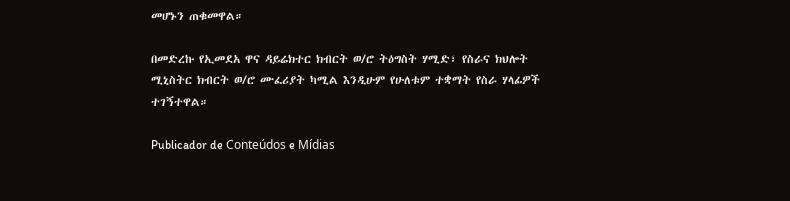መሆኑን ጠቁመዋል።

በመድረኩ የኢመደአ ዋና ዳይሬክተር ክብርት ወ/ሮ ትዕግስት ሃሚድ፣ የስራና ክህሎት ሚኒስትር ክብርት ወ/ሮ ሙፈሪያት ካሚል እንዲሁም የሁለቱም ተቋማት የስራ ሃላፊዎች ተገኝተዋል።

Publicador de Conteúdos e Mídias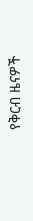የቅርብ ዜናዎች